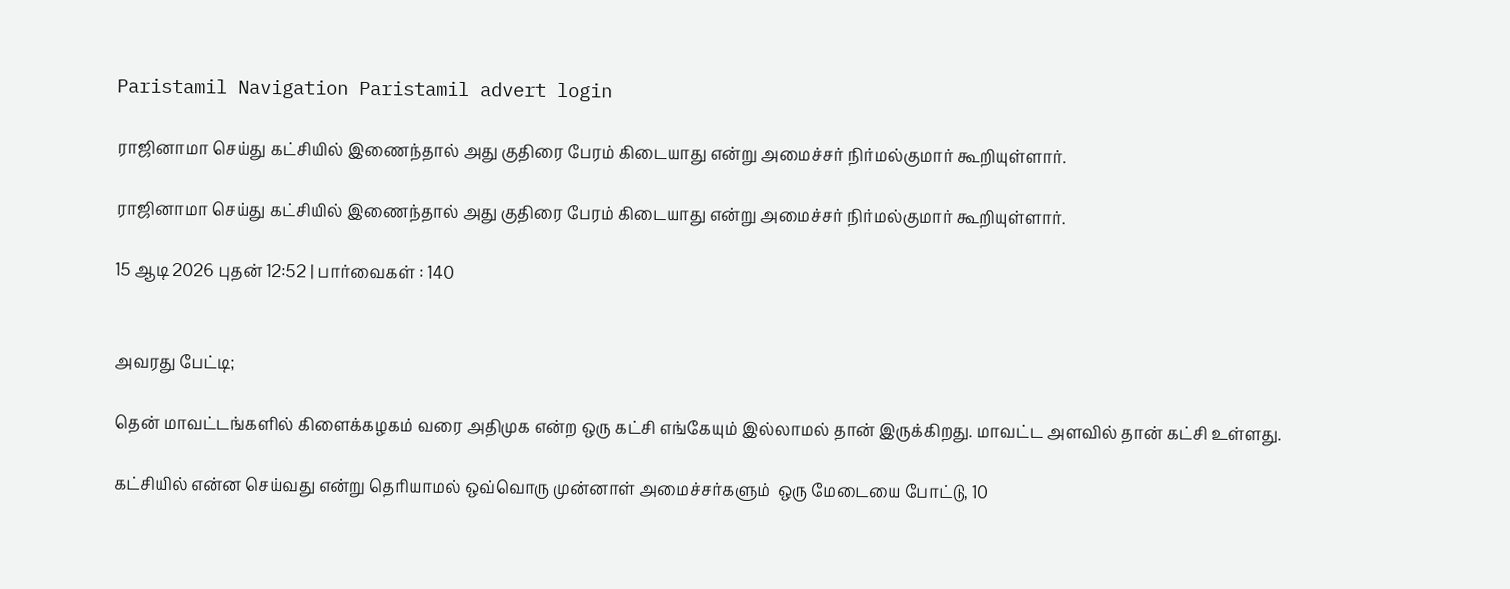Paristamil Navigation Paristamil advert login

ராஜினாமா செய்து கட்சியில் இணைந்தால் அது குதிரை பேரம் கிடையாது என்று அமைச்சர் நிர்மல்குமார் கூறியுள்ளார்.

ராஜினாமா செய்து கட்சியில் இணைந்தால் அது குதிரை பேரம் கிடையாது என்று அமைச்சர் நிர்மல்குமார் கூறியுள்ளார்.

15 ஆடி 2026 புதன் 12:52 | பார்வைகள் : 140


அவரது பேட்டி;

தென் மாவட்டங்களில் கிளைக்கழகம் வரை அதிமுக என்ற ஒரு கட்சி எங்கேயும் இல்லாமல் தான் இருக்கிறது. மாவட்ட அளவில் தான் கட்சி உள்ளது.

கட்சியில் என்ன செய்வது என்று தெரியாமல் ஒவ்வொரு முன்னாள் அமைச்சர்களும்  ஒரு மேடையை போட்டு, 10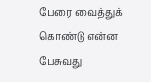பேரை வைத்துக் கொண்டு என்ன பேசுவது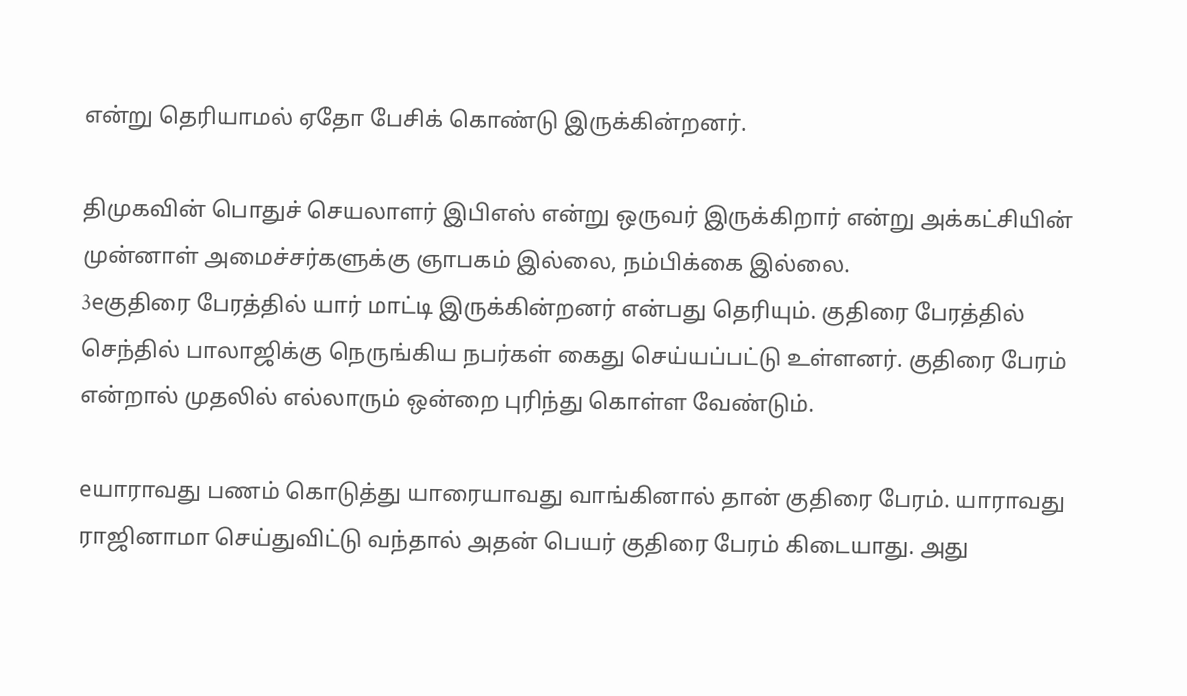என்று தெரியாமல் ஏதோ பேசிக் கொண்டு இருக்கின்றனர்.

திமுகவின் பொதுச் செயலாளர் இபிஎஸ் என்று ஒருவர் இருக்கிறார் என்று அக்கட்சியின் முன்னாள் அமைச்சர்களுக்கு ஞாபகம் இல்லை, நம்பிக்கை இல்லை.
3eகுதிரை பேரத்தில் யார் மாட்டி இருக்கின்றனர் என்பது தெரியும். குதிரை பேரத்தில் செந்தில் பாலாஜிக்கு நெருங்கிய நபர்கள் கைது செய்யப்பட்டு உள்ளனர். குதிரை பேரம் என்றால் முதலில் எல்லாரும் ஒன்றை புரிந்து கொள்ள வேண்டும்.

eயாராவது பணம் கொடுத்து யாரையாவது வாங்கினால் தான் குதிரை பேரம். யாராவது ராஜினாமா செய்துவிட்டு வந்தால் அதன் பெயர் குதிரை பேரம் கிடையாது. அது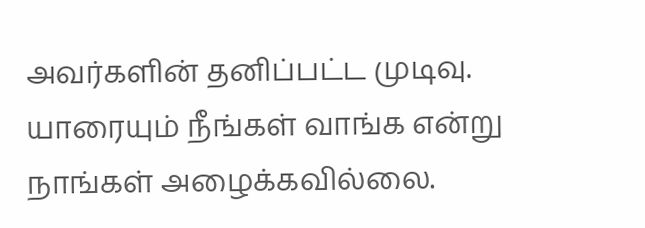அவர்களின் தனிப்பட்ட முடிவு. யாரையும் நீங்கள் வாங்க என்று நாங்கள் அழைக்கவில்லை.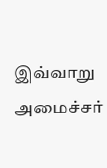இவ்வாறு அமைச்சர்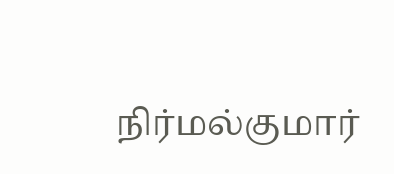நிர்மல்குமார்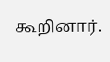கூறினார்.